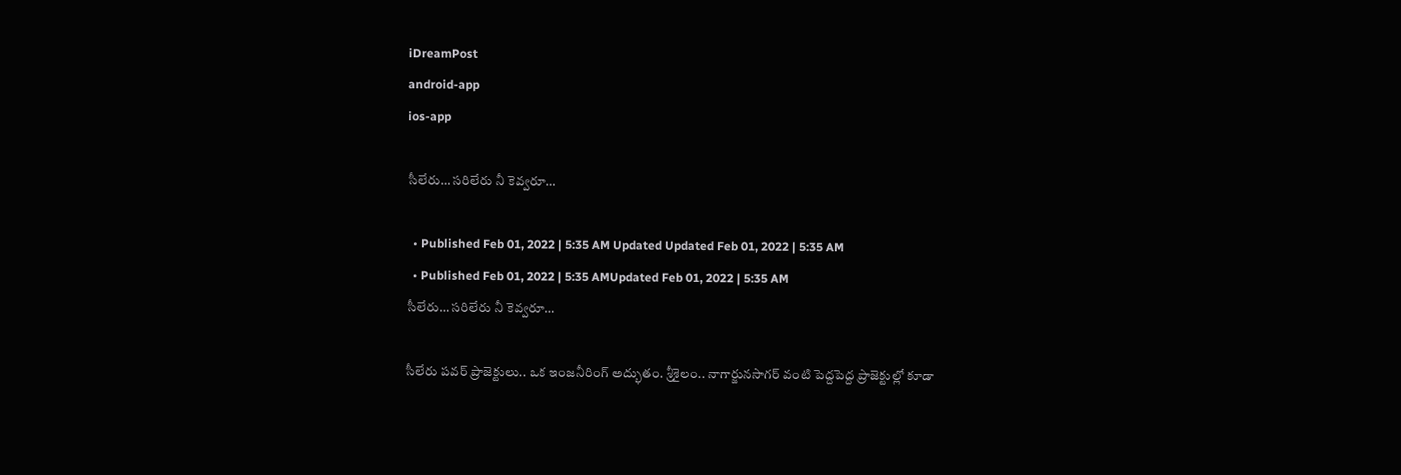iDreamPost
android-app
ios-app

సీలేరు… సరిలేరు నీ కెవ్వరూ…

  • Published Feb 01, 2022 | 5:35 AM Updated Updated Feb 01, 2022 | 5:35 AM
  • Published Feb 01, 2022 | 5:35 AMUpdated Feb 01, 2022 | 5:35 AM
సీలేరు… సరిలేరు నీ కెవ్వరూ…

సీలేరు పవర్‌ ప్రాజెక్టులు.. ఒక ఇంజనీరింగ్‌ అద్భుతం. శ్రీశైలం.. నాగార్జునసాగర్‌ వంటి పెద్దపెద్ద ప్రాజెక్టుల్లో కూడా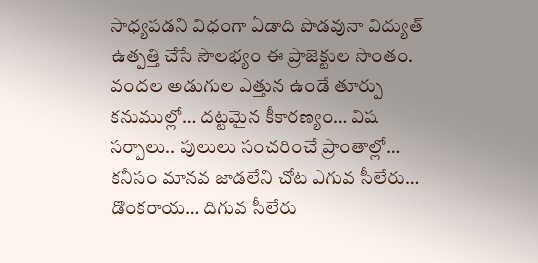సాధ్యపడని విధంగా ఏడాది పొడవునా విద్యుత్‌ ఉత్పత్తి చేసే సౌలభ్యం ఈ ప్రాజెక్టుల సొంతం. వందల అడుగుల ఎత్తున ఉండే తూర్పు కనుముల్లో… దట్టమైన కీకారణ్యం… విష సర్పాలు.. పులులు సంచరించే ప్రాంతాల్లో… కనీసం మానవ జాడలేని చోట ఎగువ సీలేరు… డొంకరాయ… దిగువ సీలేరు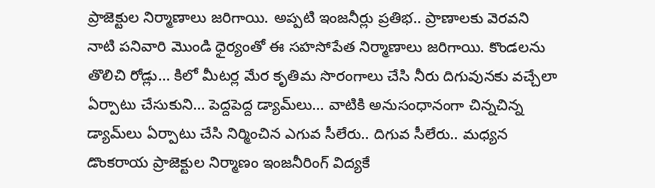ప్రాజెక్టుల నిర్మాణాలు జరిగాయి. అప్పటి ఇంజనీర్లు ప్రతిభ.. ప్రాణాలకు వెరవని నాటి పనివారి మొండి ధైర్యంతో ఈ సహసోపేత నిర్మాణాలు జరిగాయి. కొండలను తొలిచి రోడ్లు… కిలో మీటర్ల మేర కృతిమ సొరంగాలు చేసి నీరు దిగువునకు వచ్చేలా ఏర్పాటు చేసుకుని… పెద్దపెద్ద డ్యామ్‌లు… వాటికి అనుసంధానంగా చిన్నచిన్న డ్యామ్‌లు ఏర్పాటు చేసి నిర్మించిన ఎగువ సీలేరు.. దిగువ సీలేరు.. మధ్యన డొంకరాయ ప్రాజెక్టుల నిర్మాణం ఇంజనీరింగ్‌ విద్యకే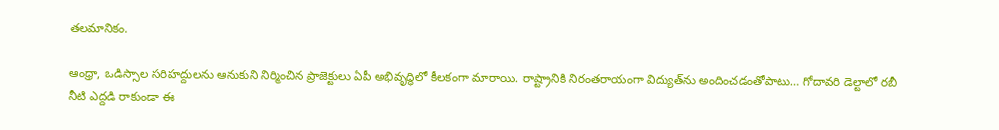తలమానికం.

ఆంధ్రా, ఒడిస్సాల సరిహద్దులను ఆనుకుని నిర్మించిన ప్రాజెక్టులు ఏపీ అభివృద్ధిలో కీలకంగా మారాయి. రాష్ట్రానికి నిరంతరాయంగా విద్యుత్‌ను అందించడంతోపాటు… గోదావరి డెల్టాలో రబీ నీటి ఎద్దడి రాకుండా ఈ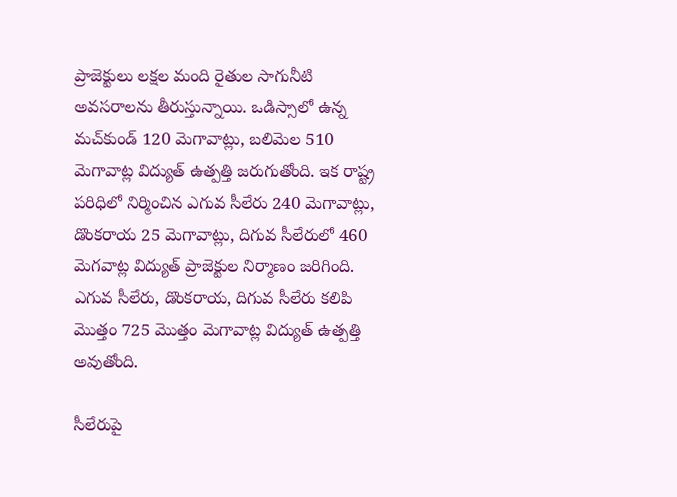ప్రాజెక్టులు లక్షల మంది రైతుల సాగునీటి అవసరాలను తీరుస్తున్నాయి. ఒడిస్సాలో ఉన్న మచ్‌కుండ్‌ 120 మెగావాట్లు, బలిమెల 510 మెగావాట్ల విద్యుత్‌ ఉత్పత్తి జరుగుతోంది. ఇక రాష్ట్ర పరిధిలో నిర్మించిన ఎగువ సీలేరు 240 మెగావాట్లు, డొంకరాయ 25 మెగావాట్లు, దిగువ సీలేరులో 460 మెగవాట్ల విద్యుత్‌ ప్రాజెక్టుల నిర్మాణం జరిగింది. ఎగువ సీలేరు, డొంకరాయ, దిగువ సీలేరు కలిపి మొత్తం 725 మొత్తం మెగావాట్ల విద్యుత్‌ ఉత్పత్తి అవుతోంది.

సీలేరుపై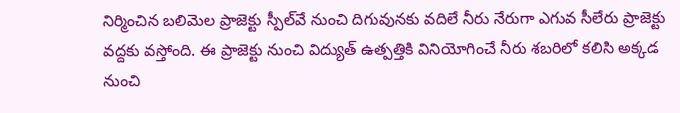నిర్మించిన బలిమెల ప్రాజెక్టు స్పీల్‌వే నుంచి దిగువునకు వదిలే నీరు నేరుగా ఎగువ సీలేరు ప్రాజెక్టు వద్దకు వస్తోంది. ఈ ప్రాజెక్టు నుంచి విద్యుత్‌ ఉత్పత్తికి వినియోగించే నీరు శబరిలో కలిసి అక్కడ నుంచి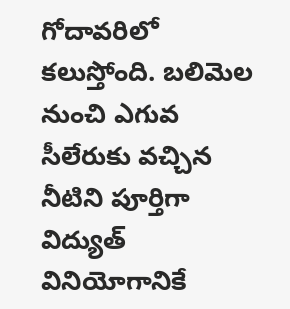గోదావరిలో కలుస్తోంది. బలిమెల నుంచి ఎగువ సీలేరుకు వచ్చిన నీటిని పూర్తిగా విద్యుత్‌ వినియోగానికే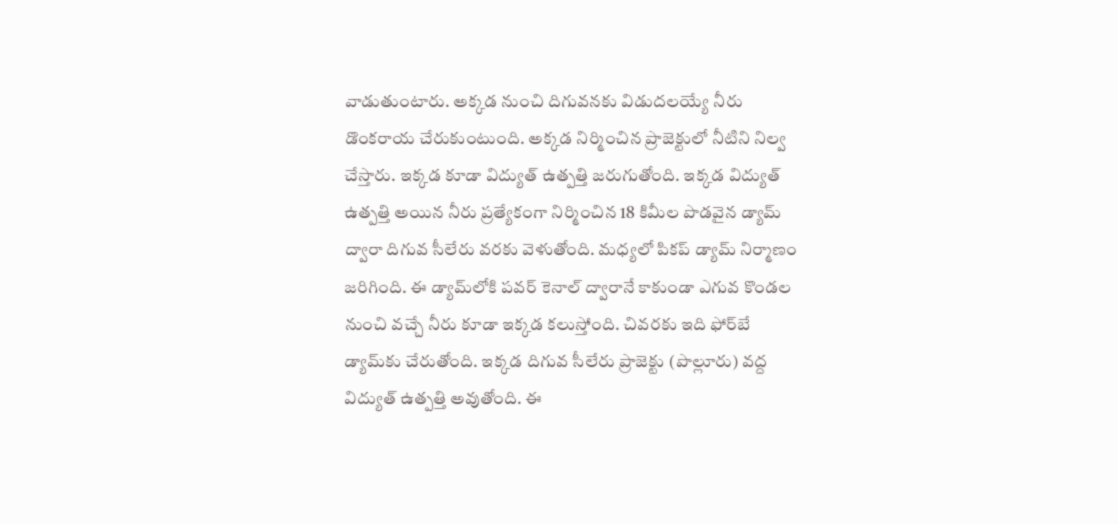వాడుతుంటారు. అక్కడ నుంచి దిగువనకు విడుదలయ్యే నీరు డొంకరాయ చేరుకుంటుంది. అక్కడ నిర్మించిన ప్రాజెక్టులో నీటిని నిల్వ చేస్తారు. ఇక్కడ కూడా విద్యుత్‌ ఉత్పత్తి జరుగుతోంది. ఇక్కడ విద్యుత్‌ ఉత్పత్తి అయిన నీరు ప్రత్యేకంగా నిర్మించిన 18 కిమీల పొడవైన డ్యామ్‌ ద్వారా దిగువ సీలేరు వరకు వెళుతోంది. మధ్యలో పికప్‌ డ్యామ్‌ నిర్మాణం జరిగింది. ఈ డ్యామ్‌లోకి పవర్‌ కెనాల్‌ ద్వారానే కాకుండా ఎగువ కొండల నుంచి వచ్చే నీరు కూడా ఇక్కడ కలుస్తోంది. చివరకు ఇది ఫోర్‌బే డ్యామ్‌కు చేరుతోంది. ఇక్కడ దిగువ సీలేరు ప్రాజెక్టు (పొల్లూరు) వద్ద విద్యుత్‌ ఉత్పత్తి అవుతోంది. ఈ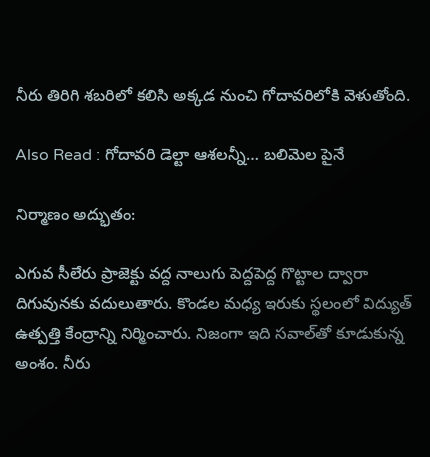నీరు తిరిగి శబరిలో కలిసి అక్కడ నుంచి గోదావరిలోకి వెళుతోంది.

Also Read : గోదావరి డెల్టా ఆశలన్నీ… బలిమెల పైనే

నిర్మాణం అద్భుతం:

ఎగువ సీలేరు ప్రాజెక్టు వద్ద నాలుగు పెద్దపెద్ద గొట్టాల ద్వారా దిగువునకు వదులుతారు. కొండల మధ్య ఇరుకు స్థలంలో విద్యుత్‌ ఉత్పత్తి కేంద్రాన్ని నిర్మించారు. నిజంగా ఇది సవాల్‌తో కూడుకున్న అంశం. నీరు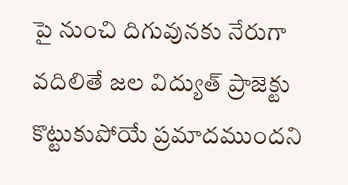పై నుంచి దిగువునకు నేరుగా వదిలితే జల విద్యుత్‌ ప్రాజెక్టు కొట్టుకుపోయే ప్రమాదముందని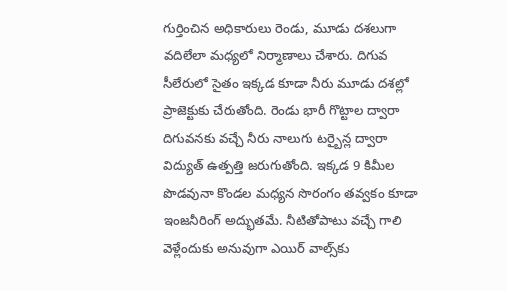గుర్తించిన అధికారులు రెండు, మూడు దశలుగా వదిలేలా మధ్యలో నిర్మాణాలు చేశారు. దిగువ సీలేరులో సైతం ఇక్కడ కూడా నీరు మూడు దశల్లో ప్రాజెక్టుకు చేరుతోంది. రెండు భారీ గొట్టాల ద్వారా దిగువనకు వచ్చే నీరు నాలుగు టర్బైన్ల ద్వారా విద్యుత్‌ ఉత్పత్తి జరుగుతోంది. ఇక్కడ 9 కిమీల పొడవునా కొండల మధ్యన సొరంగం తవ్వకం కూడా ఇంజనీరింగ్‌ అద్భుతమే. నీటితోపాటు వచ్చే గాలి వెళ్లేందుకు అనువుగా ఎయిర్‌ వాల్స్‌కు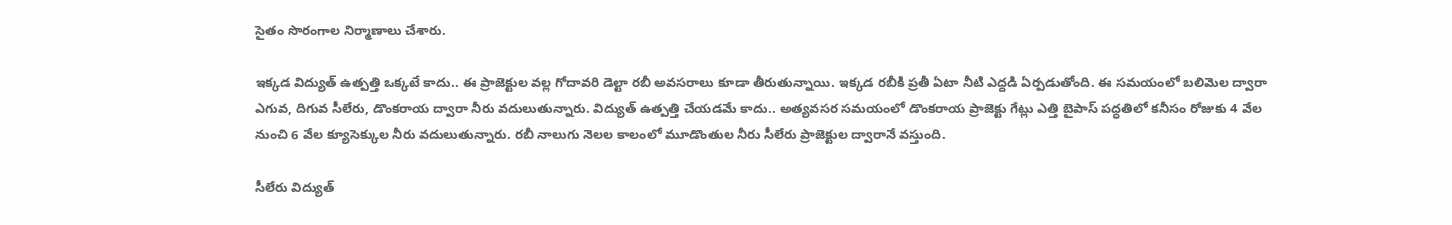సైతం సొరంగాల నిర్మాణాలు చేశారు.

ఇక్కడ విద్యుత్‌ ఉత్పత్తి ఒక్కటే కాదు.. ఈ ప్రాజెక్టుల వల్ల గోదావరి డెల్టా రబీ అవసరాలు కూడా తీరుతున్నాయి. ఇక్కడ రబీకి ప్రతీ ఏటా నీటి ఎద్దడి ఏర్పడుతోంది. ఈ సమయంలో బలిమెల ద్వారా ఎగువ, దిగువ సీలేరు, డొంకరాయ ద్వారా నీరు వదులుతున్నారు. విద్యుత్‌ ఉత్పత్తి చేయడమే కాదు.. అత్యవసర సమయంలో డొంకరాయ ప్రాజెక్టు గేట్లు ఎత్తి బైపాస్‌ పద్ధతిలో కనీసం రోజుకు 4 వేల నుంచి 6 వేల క్యూసెక్కుల నీరు వదులుతున్నారు. రబీ నాలుగు నెలల కాలంలో మూడొంతుల నీరు సీలేరు ప్రాజెక్టుల ద్వారానే వస్తుంది.

సీలేరు విద్యుత్‌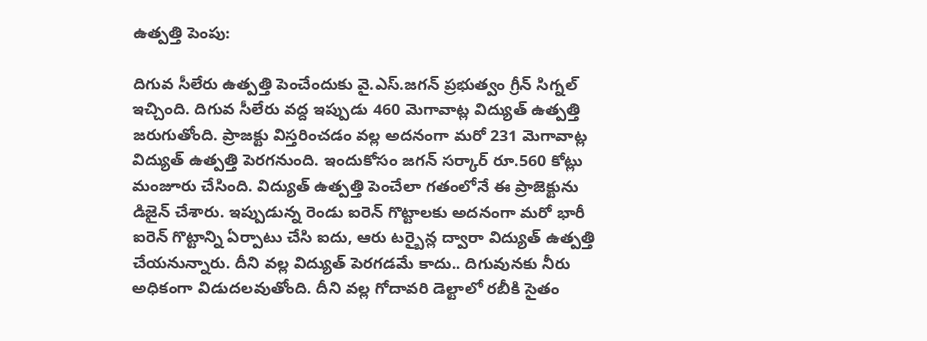ఉత్పత్తి పెంపు:

దిగువ సీలేరు ఉత్పత్తి పెంచేందుకు వై.ఎస్‌.జగన్‌ ప్రభుత్వం గ్రీన్‌ సిగ్నల్‌ ఇచ్చింది. దిగువ సీలేరు వద్ద ఇప్పుడు 460 మెగావాట్ల విద్యుత్‌ ఉత్పత్తి జరుగుతోంది. ప్రాజక్టు విస్తరించడం వల్ల అదనంగా మరో 231 మెగావాట్ల విద్యుత్‌ ఉత్పత్తి పెరగనుంది. ఇందుకోసం జగన్‌ సర్కార్‌ రూ.560 కోట్లు మంజూరు చేసింది. విద్యుత్‌ ఉత్పత్తి పెంచేలా గతంలోనే ఈ ప్రాజెక్టును డిజైన్‌ చేశారు. ఇప్పుడున్న రెండు ఐరెన్‌ గొట్టాలకు అదనంగా మరో భారీ ఐరెన్‌ గొట్టాన్ని ఏర్పాటు చేసి ఐదు, ఆరు టర్బైన్ల ద్వారా విద్యుత్‌ ఉత్పత్తి చేయనున్నారు. దీని వల్ల విద్యుత్‌ పెరగడమే కాదు.. దిగువునకు నీరు అధికంగా విడుదలవుతోంది. దీని వల్ల గోదావరి డెల్టాలో రబీకి సైతం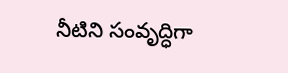నీటిని సంవృద్ధిగా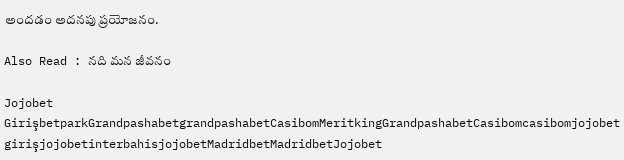అందడం అదనపు ప్రయోజనం.

Also Read : నది మన జీవనం

Jojobet GirişbetparkGrandpashabetgrandpashabetCasibomMeritkingGrandpashabetCasibomcasibomjojobet girişjojobetinterbahisjojobetMadridbetMadridbetJojobet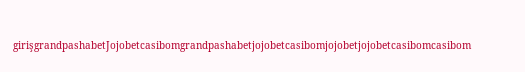girişgrandpashabetJojobetcasibomgrandpashabetjojobetcasibomjojobetjojobetcasibomcasibom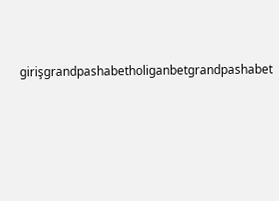girişgrandpashabetholiganbetgrandpashabet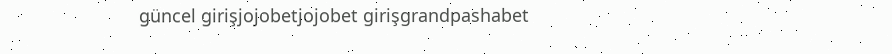güncel girişjojobetjojobet girişgrandpashabet